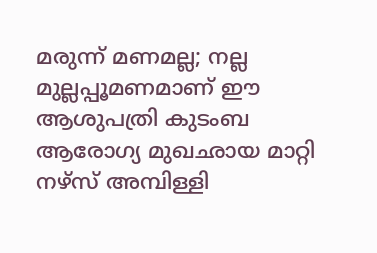മരുന്ന് മണമല്ല; നല്ല മുല്ലപ്പൂമണമാണ് ഈ ആശുപത്രി കുടംബ ആരോഗ്യ മുഖഛായ മാറ്റി നഴ്സ് അമ്പിള്ളി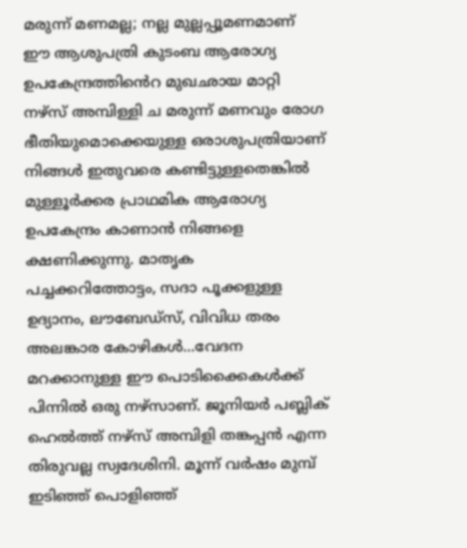മരുന്ന് മണമല്ല; നല്ല മുല്ലപ്പൂമണമാണ് ഈ ആശുപത്രി കുടംബ ആരോഗ്യ ഉപകേന്ദ്രത്തിൻെറ മുഖഛായ മാറ്റി നഴ്സ് അമ്പിള്ളി ച മരുന്ന് മണവും രോഗ ഭീതിയുമൊക്കെയുള്ള ഒരാശുപത്രിയാണ് നിങ്ങൾ ഇതുവരെ കണ്ടിട്ടുള്ളതെങ്കിൽ മുള്ളൂർക്കര പ്രാഥമിക ആരോഗ്യ ഉപകേന്ദ്രം കാണാൻ നിങ്ങളെ ക്ഷണിക്കുന്നു. മാതൃക പച്ചക്കറിത്തോട്ടം, സദാ പൂക്കളുള്ള ഉദ്യാനം, ലൗബേഡ്സ്, വിവിധ തരം അലങ്കാര കോഴികൾ...വേദന മറക്കാനുള്ള ഈ പൊടിക്കൈകൾക്ക് പിന്നിൽ ഒരു നഴ്സാണ്. ജൂനിയർ പബ്ലിക് ഹെൽത്ത് നഴ്സ് അമ്പിളി തങ്കപ്പൻ എന്ന തിരുവല്ല സ്വദേശിനി. മൂന്ന് വർഷം മുമ്പ് ഇടിഞ്ഞ് പൊളിഞ്ഞ്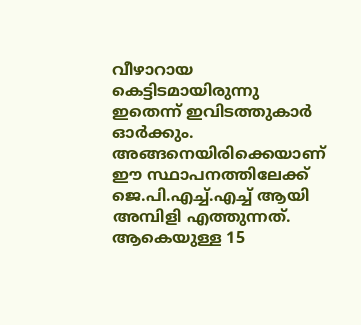വീഴാറായ കെട്ടിടമായിരുന്നു ഇതെന്ന് ഇവിടത്തുകാർ ഓർക്കും. അങ്ങനെയിരിക്കെയാണ് ഈ സ്ഥാപനത്തിലേക്ക് ജെ.പി.എച്ച്.എച്ച് ആയി അമ്പിളി എത്തുന്നത്. ആകെയുള്ള 15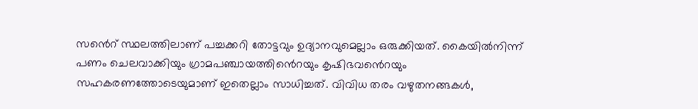സൻെറ് സ്ഥലത്തിലാണ് പച്ചക്കറി തോട്ടവും ഉദ്യാനവുമെല്ലാം ഒരുക്കിയത്. കൈയിൽനിന്ന് പണം ചെലവാക്കിയും ഗ്രാമപഞ്ചായത്തിൻെറയും കൃഷിഭവൻെറയും സഹകരണത്തോടെയുമാണ് ഇതെല്ലാം സാധിച്ചത്. വിവിധ തരം വഴുതനങ്ങകൾ,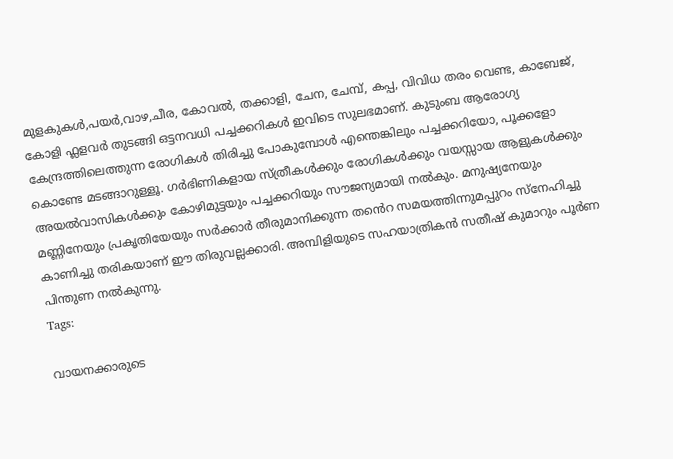മുളകുകൾ,പയർ,വാഴ,ചീര, കോവൽ, തക്കാളി, ചേന, ചേമ്പ്, കപ്പ, വിവിധ തരം വെണ്ട, കാബേജ്, കോളി ഫ്ലളവർ തുടങ്ങി ഒട്ടനവധി പച്ചക്കറികൾ ഇവിടെ സുലഭമാണ്. കുടുംബ ആരോഗ്യ കേന്ദ്രത്തിലെത്തുന്ന രോഗികൾ തിരിച്ചു പോകുമ്പോൾ എന്തെങ്കിലും പച്ചക്കറിയോ, പൂക്കളോ കൊണ്ടേ മടങ്ങാറുള്ളൂ. ഗർഭിണികളായ സ്ത്രീകൾക്കും രോഗികൾക്കും വയസ്സായ ആളുകൾക്കും അയൽവാസികൾക്കും കോഴിമുട്ടയും പച്ചക്കറിയും സൗജന്യമായി നൽകും. മനുഷ്യനേയും മണ്ണിനേയും പ്രകൃതിയേയും സർക്കാർ തീരുമാനിക്കുന്ന തൻെറ സമയത്തിന്നുമപ്പുറം സ്നേഹിച്ചു കാണിച്ചു തരികയാണ് ഈ തിരുവല്ലക്കാരി. അമ്പിളിയുടെ സഹയാത്രികൻ സതീഷ് കുമാറും പൂർണ പിന്തുണ നൽകുന്നു.
Tags:

വായനക്കാരുടെ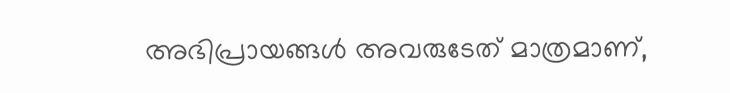അഭിപ്രായങ്ങള്‍ അവരുടേത് മാത്രമാണ്,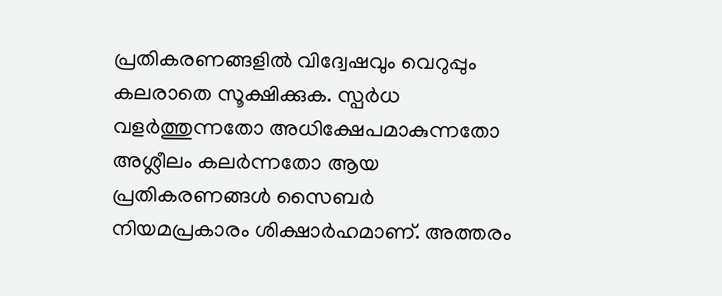പ്രതികരണങ്ങളിൽ വിദ്വേഷവും വെറുപ്പും കലരാതെ സൂക്ഷിക്കുക. സ്പർധ വളർത്തുന്നതോ അധിക്ഷേപമാകുന്നതോ അശ്ലീലം കലർന്നതോ ആയ പ്രതികരണങ്ങൾ സൈബർ നിയമപ്രകാരം ശിക്ഷാർഹമാണ്. അത്തരം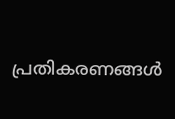പ്രതികരണങ്ങൾ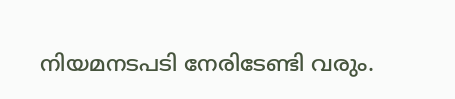നിയമനടപടി നേരിടേണ്ടി വരും.